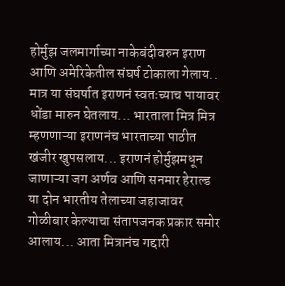होर्मुझ जलमार्गाच्या नाकेबंदीवरुन इराण आणि अमेरिकेतील संघर्ष टोकाला गेलाय.. मात्र या संघर्षात इराणनं स्वतःच्याच पायावर धोंडा मारुन घेतलाय... भारताला मित्र मित्र म्हणणाऱ्या इराणनंच भारताच्या पाठीत खंजीर खुपसलाय... इराणनं होर्मुझमधून जाणाऱ्या जग अर्णव आणि सनमार हेराल्ड या दोन भारतीय तेलाच्या जहाजावर गोळीबार केल्याचा संतापजनक प्रकार समोर आलाय... आता मित्रानंच गद्दारी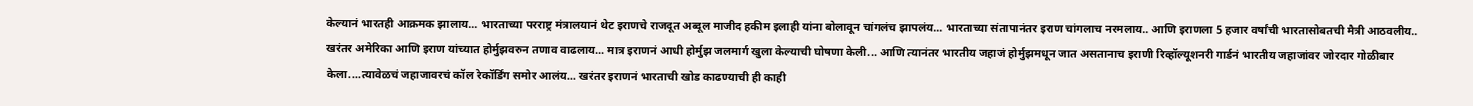केल्यानं भारतही आक्रमक झालाय... भारताच्या परराष्ट्र मंत्रालयानं थेट इराणचे राजदूत अब्दूल माजीद हकीम इलाही यांना बोलावून चांगलंच झापलंय... भारताच्या संतापानंतर इराण चांगलाच नरमलाय.. आणि इराणला 5 हजार वर्षांची भारतासोबतची मैत्री आठवलीय..
खरंतर अमेरिका आणि इराण यांच्यात होर्मुझवरुन तणाव वाढलाय... मात्र इराणनं आधी होर्मुझ जलमार्ग खुला केल्याची घोषणा केली... आणि त्यानंतर भारतीय जहाजं होर्मुझमधून जात असतानाच इराणी रिव्हॉल्यूशनरी गार्डनं भारतीय जहाजांवर जोरदार गोळीबार केला....त्यावेळचं जहाजावरचं कॉल रेकॉर्डिंग समोर आलंय... खरंतर इराणनं भारताची खोड काढण्याची ही काही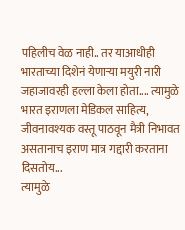पहिलीच वेळ नाही.. तर याआधीही भारताच्या दिशेनं येणाऱ्या मयुरी नारी जहाजावरही हल्ला केला होता.... त्यामुळे भारत इराणला मेडिकल साहित्य, जीवनावश्यक वस्तू पाठवून मैत्री निभावत असतानाच इराण मात्र गद्दारी करताना दिसतोय...
त्यामुळे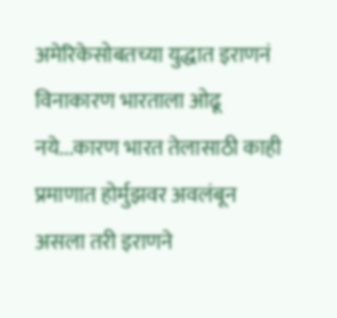अमेरिकेसोबतच्या युद्धात इराणनं विनाकारण भारताला ओढू नये...कारण भारत तेलासाठी काही प्रमाणात होर्मुझवर अवलंबून असला तरी इराणने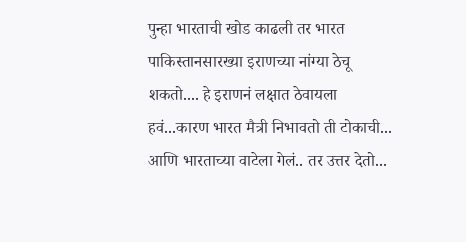पुन्हा भारताची खोड काढली तर भारत पाकिस्तानसारख्या इराणच्या नांग्या ठेचू शकतो.... हे इराणनं लक्षात ठेवायला हवं...कारण भारत मैत्री निभावतो ती टोकाची... आणि भारताच्या वाटेला गेलं.. तर उत्तर देतो...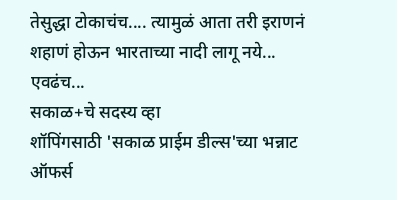तेसुद्धा टोकाचंच.... त्यामुळं आता तरी इराणनं शहाणं होऊन भारताच्या नादी लागू नये... एवढंच...
सकाळ+चे सदस्य व्हा
शॉपिंगसाठी 'सकाळ प्राईम डील्स'च्या भन्नाट ऑफर्स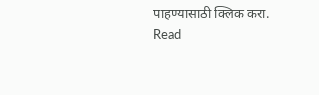पाहण्यासाठी क्लिक करा.
Read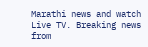Marathi news and watch Live TV. Breaking news from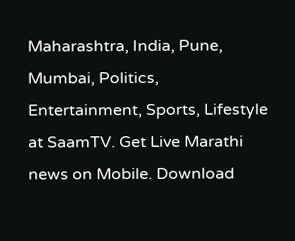Maharashtra, India, Pune, Mumbai, Politics, Entertainment, Sports, Lifestyle at SaamTV. Get Live Marathi news on Mobile. Download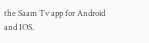the Saam Tv app for Android and IOS.